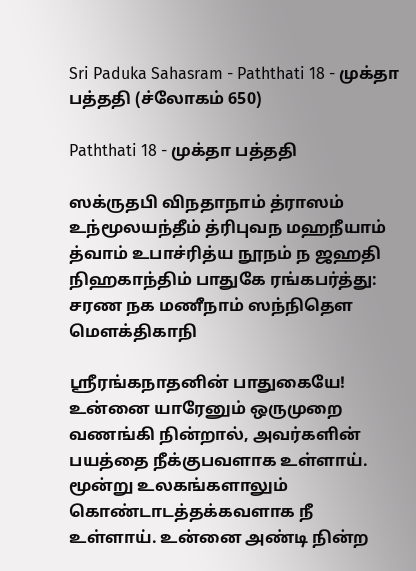Sri Paduka Sahasram - Paththati 18 - முக்தா பத்ததி (ச்லோகம் 650)

Paththati 18 - முக்தா பத்ததி

ஸக்ருதபி விநதாநாம் த்ராஸம் உந்மூலயந்தீம் த்ரிபுவந மஹநீயாம் த்வாம் உபாச்ரித்ய நூநம் ந ஜஹதி நிஹகாந்திம் பாதுகே ரங்கபர்த்து: சரண நக மணீநாம் ஸந்நிதௌ மௌக்திகாநி

ஸ்ரீரங்கநாதனின் பாதுகையே! உன்னை யாரேனும் ஒருமுறை வணங்கி நின்றால், அவர்களின் பயத்தை நீக்குபவளாக உள்ளாய். மூன்று உலகங்களாலும் கொண்டாடத்தக்கவளாக நீ உள்ளாய். உன்னை அண்டி நின்ற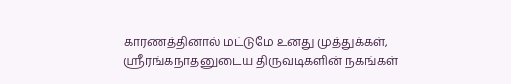காரணத்தினால் மட்டுமே உனது முத்துக்கள், ஸ்ரீரங்கநாதனுடைய திருவடிகளின் நகங்கள்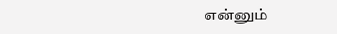என்னும்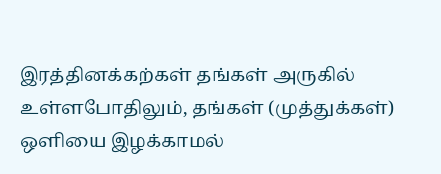இரத்தினக்கற்கள் தங்கள் அருகில் உள்ளபோதிலும், தங்கள் (முத்துக்கள்) ஒளியை இழக்காமல்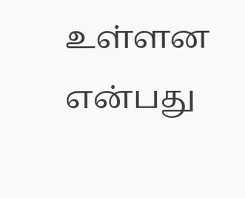உள்ளன என்பது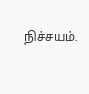நிச்சயம்.